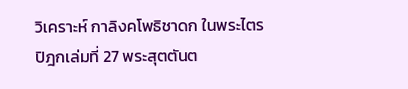วิเคราะห์ กาลิงคโพธิชาดก ในพระไตรปิฎกเล่มที่ 27 พระสุตตันต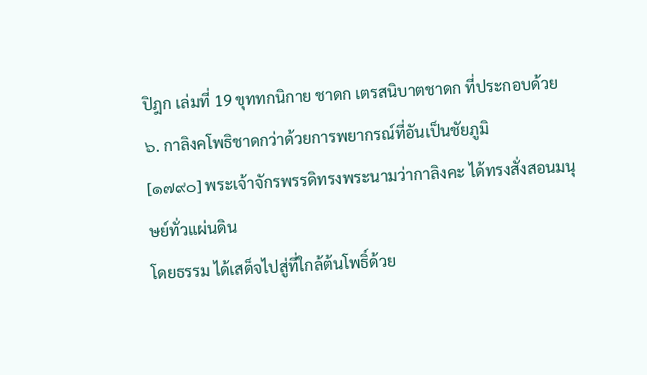ปิฎก เล่มที่ 19 ขุททกนิกาย ชาดก เตรสนิบาตชาดก ที่ประกอบด้วย
๖. กาลิงคโพธิชาดกว่าด้วยการพยากรณ์ที่อันเป็นชัยภูมิ
[๑๗๙๐] พระเจ้าจักรพรรดิทรงพระนามว่ากาลิงคะ ได้ทรงสั่งสอนมนุษย์ทั่วแผ่นดิน
โดยธรรม ได้เสด็จไปสู่ที่ใกล้ต้นโพธิ์ด้วย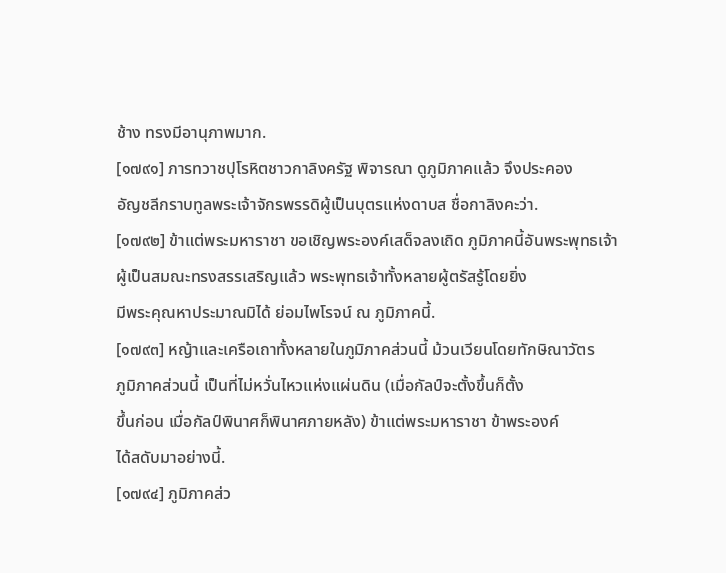ช้าง ทรงมีอานุภาพมาก.
[๑๗๙๑] ภารทวาชปุโรหิตชาวกาลิงครัฐ พิจารณา ดูภูมิภาคแล้ว จึงประคอง
อัญชลีกราบทูลพระเจ้าจักรพรรดิผู้เป็นบุตรแห่งดาบส ชื่อกาลิงคะว่า.
[๑๗๙๒] ข้าแต่พระมหาราชา ขอเชิญพระองค์เสด็จลงเถิด ภูมิภาคนี้อันพระพุทธเจ้า
ผู้เป็นสมณะทรงสรรเสริญแล้ว พระพุทธเจ้าทั้งหลายผู้ตรัสรู้โดยยิ่ง
มีพระคุณหาประมาณมิได้ ย่อมไพโรจน์ ณ ภูมิภาคนี้.
[๑๗๙๓] หญ้าและเครือเถาทั้งหลายในภูมิภาคส่วนนี้ ม้วนเวียนโดยทักษิณาวัตร
ภูมิภาคส่วนนี้ เป็นที่ไม่หวั่นไหวแห่งแผ่นดิน (เมื่อกัลป์จะตั้งขึ้นก็ตั้ง
ขึ้นก่อน เมื่อกัลป์พินาศก็พินาศภายหลัง) ข้าแต่พระมหาราชา ข้าพระองค์
ได้สดับมาอย่างนี้.
[๑๗๙๔] ภูมิภาคส่ว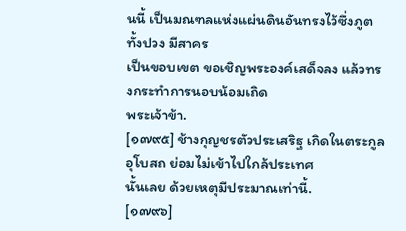นนี้ เป็นมณฑลแห่งแผ่นดินอันทรงไว้ซึ่งภูตทั้งปวง มีสาคร
เป็นขอบเขต ขอเชิญพระองค์เสด็จลง แล้วทรงกระทำการนอบน้อมเถิด
พระเจ้าข้า.
[๑๗๙๕] ช้างกุญชรตัวประเสริฐ เกิดในตระกูลอุโบสถ ย่อมไม่เข้าไปใกล้ประเทศ
นั้นเลย ด้วยเหตุมีประมาณเท่านี้.
[๑๗๙๖]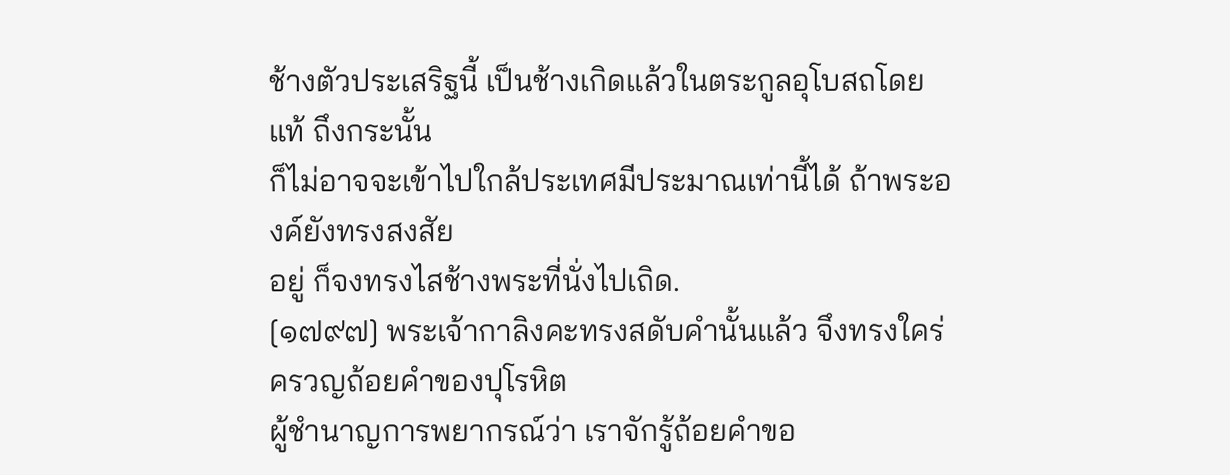ช้างตัวประเสริฐนี้ เป็นช้างเกิดแล้วในตระกูลอุโบสถโดยแท้ ถึงกระนั้น
ก็ไม่อาจจะเข้าไปใกล้ประเทศมีประมาณเท่านี้ได้ ถ้าพระองค์ยังทรงสงสัย
อยู่ ก็จงทรงไสช้างพระที่นั่งไปเถิด.
[๑๗๙๗] พระเจ้ากาลิงคะทรงสดับคำนั้นแล้ว จึงทรงใคร่ครวญถ้อยคำของปุโรหิต
ผู้ชำนาญการพยากรณ์ว่า เราจักรู้ถ้อยคำขอ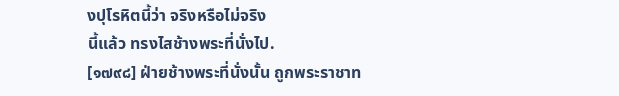งปุโรหิตนี้ว่า จริงหรือไม่จริง
นี้แล้ว ทรงไสช้างพระที่นั่งไป.
[๑๗๙๘] ฝ่ายช้างพระที่นั่งนั้น ถูกพระราชาท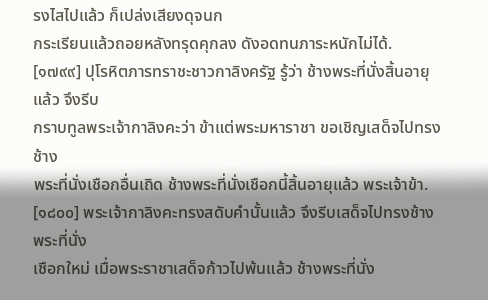รงไสไปแล้ว ก็เปล่งเสียงดุจนก
กระเรียนแล้วถอยหลังทรุดคุกลง ดังอดทนภาระหนักไม่ได้.
[๑๗๙๙] ปุโรหิตภารทราชะชาวกาลิงครัฐ รู้ว่า ช้างพระที่นั่งสิ้นอายุแล้ว จึงรีบ
กราบทูลพระเจ้ากาลิงคะว่า ข้าแต่พระมหาราชา ขอเชิญเสด็จไปทรงช้าง
พระที่นั่งเชือกอื่นเถิด ช้างพระที่นั่งเชือกนี้สิ้นอายุแล้ว พระเจ้าข้า.
[๑๘๐๐] พระเจ้ากาลิงคะทรงสดับคำนั้นแล้ว จึงรีบเสด็จไปทรงช้างพระที่นั่ง
เชือกใหม่ เมื่อพระราชาเสด็จก้าวไปพ้นแล้ว ช้างพระที่นั่ง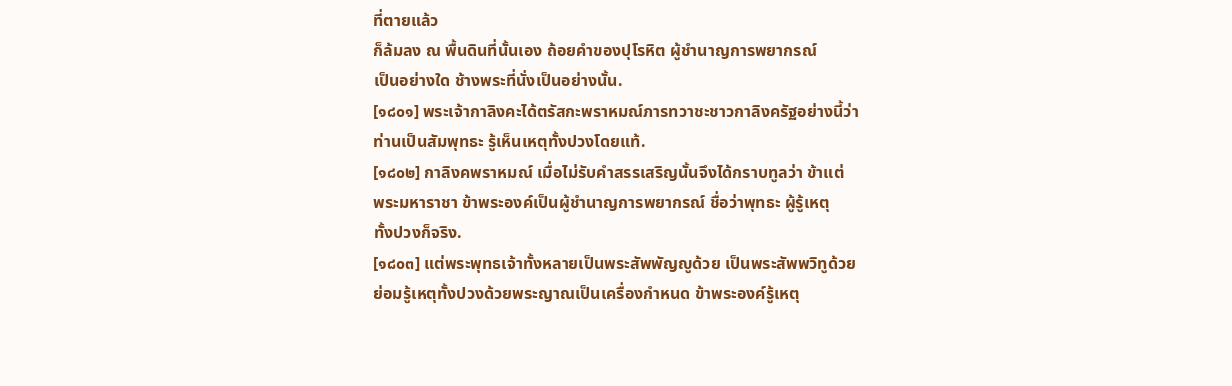ที่ตายแล้ว
ก็ล้มลง ณ พื้นดินที่นั้นเอง ถ้อยคำของปุโรหิต ผู้ชำนาญการพยากรณ์
เป็นอย่างใด ช้างพระที่นั่งเป็นอย่างนั้น.
[๑๘๐๑] พระเจ้ากาลิงคะได้ตรัสกะพราหมณ์ภารทวาชะชาวกาลิงครัฐอย่างนี้ว่า
ท่านเป็นสัมพุทธะ รู้เห็นเหตุทั้งปวงโดยแท้.
[๑๘๐๒] กาลิงคพราหมณ์ เมื่อไม่รับคำสรรเสริญนั้นจึงได้กราบทูลว่า ข้าแต่
พระมหาราชา ข้าพระองค์เป็นผู้ชำนาญการพยากรณ์ ชื่อว่าพุทธะ ผู้รู้เหตุ
ทั้งปวงก็จริง.
[๑๘๐๓] แต่พระพุทธเจ้าทั้งหลายเป็นพระสัพพัญญูด้วย เป็นพระสัพพวิทูด้วย
ย่อมรู้เหตุทั้งปวงด้วยพระญาณเป็นเครื่องกำหนด ข้าพระองค์รู้เหตุ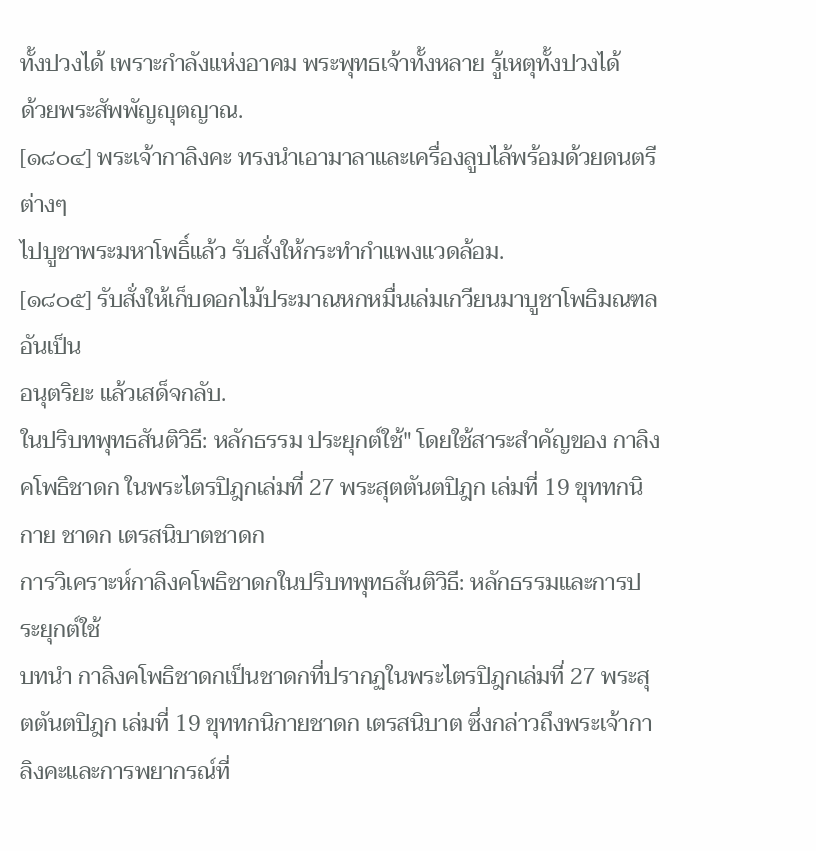ทั้งปวงได้ เพราะกำลังแห่งอาคม พระพุทธเจ้าทั้งหลาย รู้เหตุทั้งปวงได้
ด้วยพระสัพพัญญุตญาณ.
[๑๘๐๔] พระเจ้ากาลิงคะ ทรงนำเอามาลาและเครื่องลูบไล้พร้อมด้วยดนตรีต่างๆ
ไปบูชาพระมหาโพธิ์แล้ว รับสั่งให้กระทำกำแพงแวดล้อม.
[๑๘๐๕] รับสั่งให้เก็บดอกไม้ประมาณหกหมื่นเล่มเกวียนมาบูชาโพธิมณฑลอันเป็น
อนุตริยะ แล้วเสด็จกลับ.
ในปริบทพุทธสันติวิธี: หลักธรรม ประยุกต์ใช้" โดยใช้สาระสำคัญของ กาลิงคโพธิชาดก ในพระไตรปิฎกเล่มที่ 27 พระสุตตันตปิฎก เล่มที่ 19 ขุททกนิกาย ชาดก เตรสนิบาตชาดก
การวิเคราะห์กาลิงคโพธิชาดกในปริบทพุทธสันติวิธี: หลักธรรมและการประยุกต์ใช้
บทนำ กาลิงคโพธิชาดกเป็นชาดกที่ปรากฏในพระไตรปิฎกเล่มที่ 27 พระสุตตันตปิฎก เล่มที่ 19 ขุททกนิกายชาดก เตรสนิบาต ซึ่งกล่าวถึงพระเจ้ากาลิงคะและการพยากรณ์ที่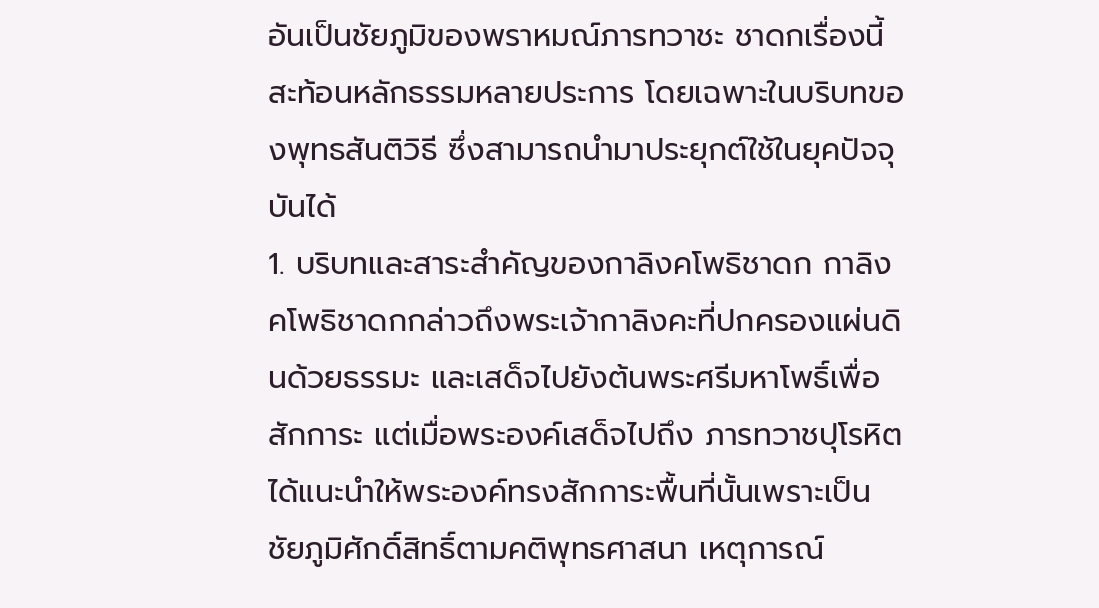อันเป็นชัยภูมิของพราหมณ์ภารทวาชะ ชาดกเรื่องนี้สะท้อนหลักธรรมหลายประการ โดยเฉพาะในบริบทของพุทธสันติวิธี ซึ่งสามารถนำมาประยุกต์ใช้ในยุคปัจจุบันได้
1. บริบทและสาระสำคัญของกาลิงคโพธิชาดก กาลิงคโพธิชาดกกล่าวถึงพระเจ้ากาลิงคะที่ปกครองแผ่นดินด้วยธรรมะ และเสด็จไปยังต้นพระศรีมหาโพธิ์เพื่อสักการะ แต่เมื่อพระองค์เสด็จไปถึง ภารทวาชปุโรหิตได้แนะนำให้พระองค์ทรงสักการะพื้นที่นั้นเพราะเป็นชัยภูมิศักดิ์สิทธิ์ตามคติพุทธศาสนา เหตุการณ์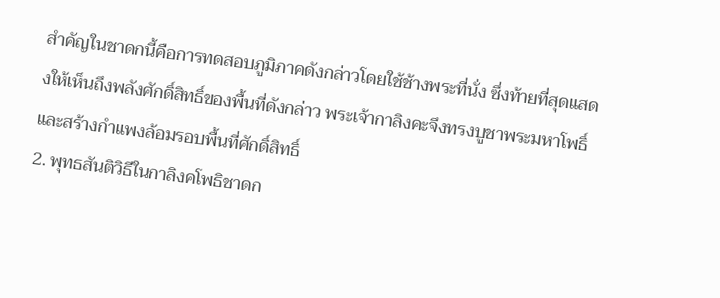สำคัญในชาดกนี้คือการทดสอบภูมิภาคดังกล่าวโดยใช้ช้างพระที่นั่ง ซึ่งท้ายที่สุดแสดงให้เห็นถึงพลังศักดิ์สิทธิ์ของพื้นที่ดังกล่าว พระเจ้ากาลิงคะจึงทรงบูชาพระมหาโพธิ์และสร้างกำแพงล้อมรอบพื้นที่ศักดิ์สิทธิ์
2. พุทธสันติวิธีในกาลิงคโพธิชาดก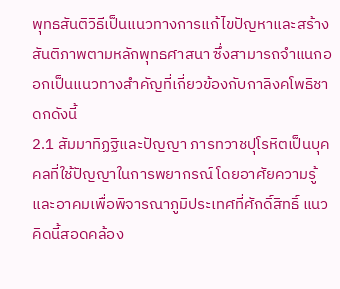พุทธสันติวิธีเป็นแนวทางการแก้ไขปัญหาและสร้างสันติภาพตามหลักพุทธศาสนา ซึ่งสามารถจำแนกออกเป็นแนวทางสำคัญที่เกี่ยวข้องกับกาลิงคโพธิชาดกดังนี้
2.1 สัมมาทิฏฐิและปัญญา ภารทวาชปุโรหิตเป็นบุคคลที่ใช้ปัญญาในการพยากรณ์ โดยอาศัยความรู้และอาคมเพื่อพิจารณาภูมิประเทศที่ศักดิ์สิทธิ์ แนวคิดนี้สอดคล้อง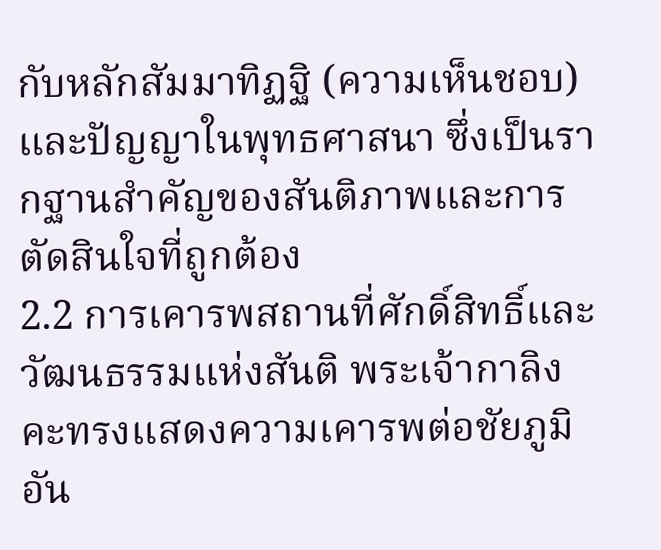กับหลักสัมมาทิฏฐิ (ความเห็นชอบ) และปัญญาในพุทธศาสนา ซึ่งเป็นรากฐานสำคัญของสันติภาพและการตัดสินใจที่ถูกต้อง
2.2 การเคารพสถานที่ศักดิ์สิทธิ์และวัฒนธรรมแห่งสันติ พระเจ้ากาลิงคะทรงแสดงความเคารพต่อชัยภูมิอัน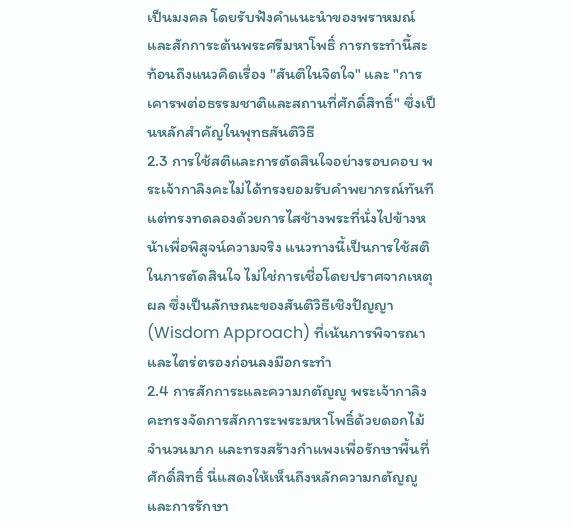เป็นมงคล โดยรับฟังคำแนะนำของพราหมณ์และสักการะต้นพระศรีมหาโพธิ์ การกระทำนี้สะท้อนถึงแนวคิดเรื่อง "สันติในจิตใจ" และ "การเคารพต่อธรรมชาติและสถานที่ศักดิ์สิทธิ์" ซึ่งเป็นหลักสำคัญในพุทธสันติวิธี
2.3 การใช้สติและการตัดสินใจอย่างรอบคอบ พระเจ้ากาลิงคะไม่ได้ทรงยอมรับคำพยากรณ์ทันที แต่ทรงทดลองด้วยการไสช้างพระที่นั่งไปข้างหน้าเพื่อพิสูจน์ความจริง แนวทางนี้เป็นการใช้สติในการตัดสินใจ ไม่ใช่การเชื่อโดยปราศจากเหตุผล ซึ่งเป็นลักษณะของสันติวิธีเชิงปัญญา (Wisdom Approach) ที่เน้นการพิจารณาและไตร่ตรองก่อนลงมือกระทำ
2.4 การสักการะและความกตัญญู พระเจ้ากาลิงคะทรงจัดการสักการะพระมหาโพธิ์ด้วยดอกไม้จำนวนมาก และทรงสร้างกำแพงเพื่อรักษาพื้นที่ศักดิ์สิทธิ์ นี่แสดงให้เห็นถึงหลักความกตัญญูและการรักษา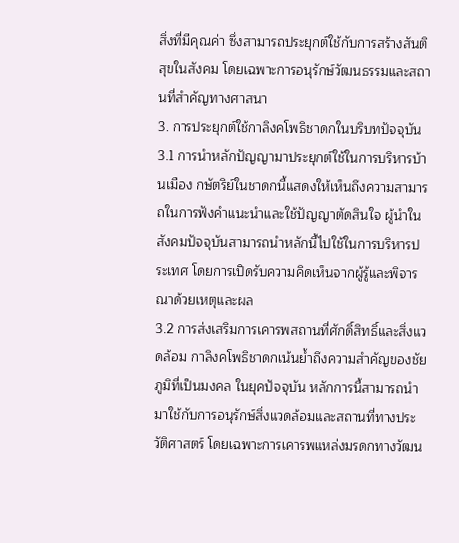สิ่งที่มีคุณค่า ซึ่งสามารถประยุกต์ใช้กับการสร้างสันติสุขในสังคม โดยเฉพาะการอนุรักษ์วัฒนธรรมและสถานที่สำคัญทางศาสนา
3. การประยุกต์ใช้กาลิงคโพธิชาดกในบริบทปัจจุบัน
3.1 การนำหลักปัญญามาประยุกต์ใช้ในการบริหารบ้านเมือง กษัตริย์ในชาดกนี้แสดงให้เห็นถึงความสามารถในการฟังคำแนะนำและใช้ปัญญาตัดสินใจ ผู้นำในสังคมปัจจุบันสามารถนำหลักนี้ไปใช้ในการบริหารประเทศ โดยการเปิดรับความคิดเห็นจากผู้รู้และพิจารณาด้วยเหตุและผล
3.2 การส่งเสริมการเคารพสถานที่ศักดิ์สิทธิ์และสิ่งแวดล้อม กาลิงคโพธิชาดกเน้นย้ำถึงความสำคัญของชัยภูมิที่เป็นมงคล ในยุคปัจจุบัน หลักการนี้สามารถนำมาใช้กับการอนุรักษ์สิ่งแวดล้อมและสถานที่ทางประวัติศาสตร์ โดยเฉพาะการเคารพแหล่งมรดกทางวัฒน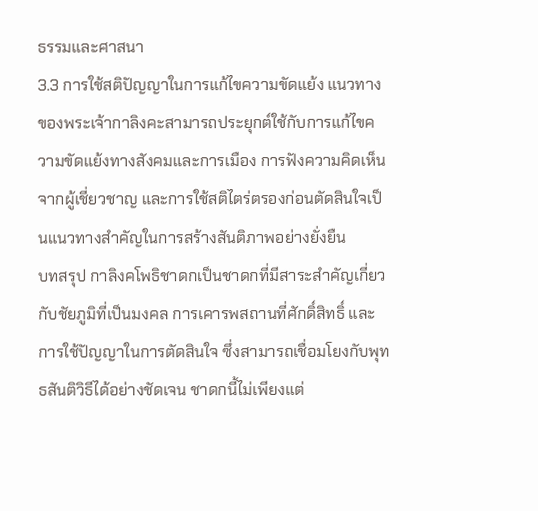ธรรมและศาสนา
3.3 การใช้สติปัญญาในการแก้ไขความขัดแย้ง แนวทางของพระเจ้ากาลิงคะสามารถประยุกต์ใช้กับการแก้ไขความขัดแย้งทางสังคมและการเมือง การฟังความคิดเห็นจากผู้เชี่ยวชาญ และการใช้สติไตร่ตรองก่อนตัดสินใจเป็นแนวทางสำคัญในการสร้างสันติภาพอย่างยั่งยืน
บทสรุป กาลิงคโพธิชาดกเป็นชาดกที่มีสาระสำคัญเกี่ยวกับชัยภูมิที่เป็นมงคล การเคารพสถานที่ศักดิ์สิทธิ์ และการใช้ปัญญาในการตัดสินใจ ซึ่งสามารถเชื่อมโยงกับพุทธสันติวิธีได้อย่างชัดเจน ชาดกนี้ไม่เพียงแต่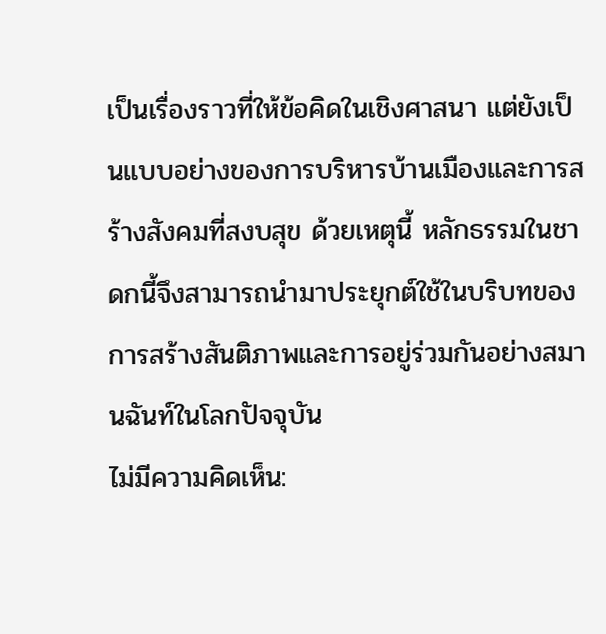เป็นเรื่องราวที่ให้ข้อคิดในเชิงศาสนา แต่ยังเป็นแบบอย่างของการบริหารบ้านเมืองและการสร้างสังคมที่สงบสุข ด้วยเหตุนี้ หลักธรรมในชาดกนี้จึงสามารถนำมาประยุกต์ใช้ในบริบทของการสร้างสันติภาพและการอยู่ร่วมกันอย่างสมานฉันท์ในโลกปัจจุบัน
ไม่มีความคิดเห็น: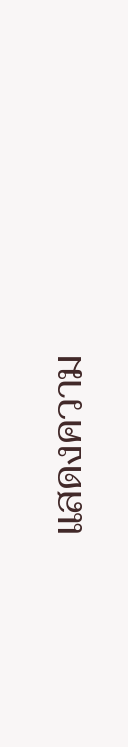แสดงความ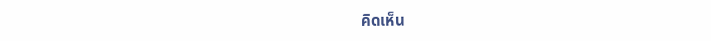คิดเห็น